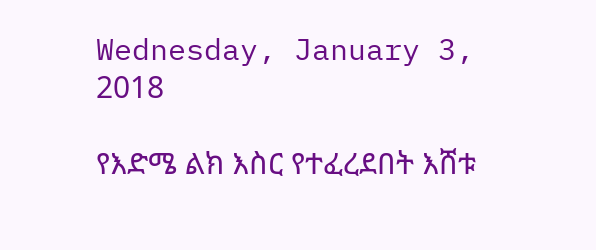Wednesday, January 3, 2018

የእድሜ ልክ እስር የተፈረደበት እሸቱ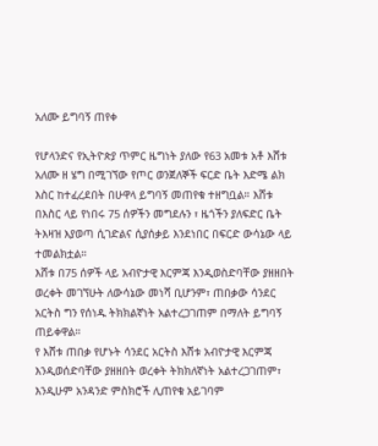አለሙ ይግባኝ ጠየቀ

የሆላንድና የኢትዮጵያ ጥምር ዜግነት ያለው የ63 አመቱ አቶ እሸቱ አለሙ ዘ ሄግ በሚገኘው የጦር ወንጀለኞች ፍርድ ቤት እድሜ ልክ እስር ከተፈረደበት በሁዋላ ይግባኝ መጠየቁ ተዘግቧል። እሸቱ በእስር ላይ የነበሩ 75 ሰዎችን መግደሉን ፣ ዜጎችን ያለፍድር ቤት ትእዛዝ እያወጣ ሲገድልና ሲያሰቃይ እንደነበር በፍርድ ውሳኔው ላይ ተመልክቷል።
እሸቱ በ75 ሰዎች ላይ አብዮታዊ እርምጃ እንዲወስድባቸው ያዘዘበት ወረቀት መገኘሁት ለውሳኔው መነሻ ቢሆንም፣ ጠበቃው ሳንደር አርትስ ግን የሰነዱ ትክክልኛነት አልተረጋገጠም በማለት ይግባኝ ጠይቀዋል።
የ እሸቱ ጠበቃ የሆኑት ሳንደር አርትስ እሸቱ አብዮታዊ እርምጃ እንዲወሰድባቸው ያዘዘበት ወረቀት ትክክለኛነት አልተረጋገጠም፣ እንዲሁም አንዳንድ ምስክሮች ሊጠየቁ አይገባም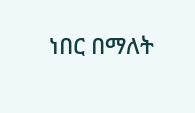ነበር በማለት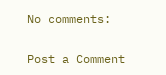No comments:

Post a Comment